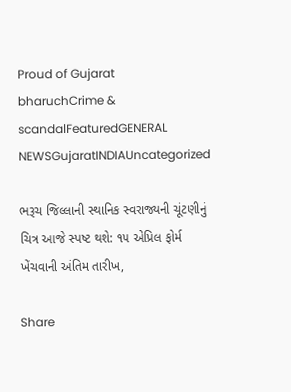Proud of Gujarat
bharuchCrime & scandalFeaturedGENERAL NEWSGujaratINDIAUncategorized

ભરૂચ જિલ્લાની સ્થાનિક સ્વરાજ્યની ચૂંટણીનું ચિત્ર આજે સ્પષ્ટ થશે: ૧૫ એપ્રિલ ફોર્મ ખેંચવાની અંતિમ તારીખ,

Share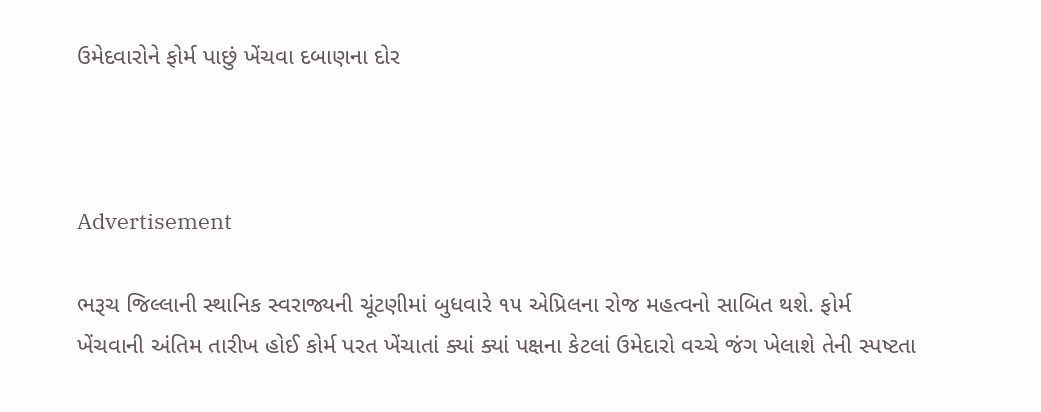ઉમેદવારોને ફોર્મ પાછું ખેંચવા દબાણના દોર



Advertisement

ભરૂચ જિલ્લાની સ્થાનિક સ્વરાજ્યની ચૂંટણીમાં બુધવારે ૧૫ એપ્રિલના રોજ મહત્વનો સાબિત થશે. ફોર્મ ખેંચવાની અંતિમ તારીખ હોઈ કોર્મ પરત ખેંચાતાં ક્યાં ક્યાં પક્ષના કેટલાં ઉમેદારો વચ્ચે જંગ ખેલાશે તેની સ્પષ્ટતા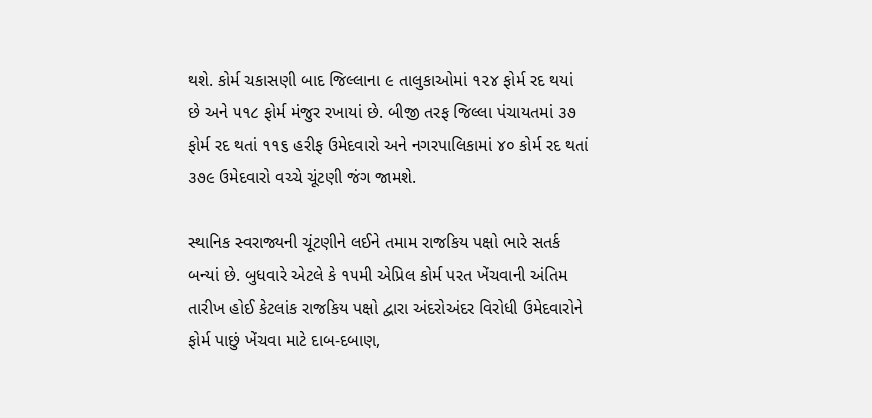થશે. કોર્મ ચકાસણી બાદ જિલ્લાના ૯ તાલુકાઓમાં ૧૨૪ ફોર્મ રદ થયાં છે અને ૫૧૮ ફોર્મ મંજુર રખાયાં છે. બીજી તરફ જિલ્લા પંચાયતમાં ૩૭ ફોર્મ રદ થતાં ૧૧૬ હરીફ ઉમેદવારો અને નગરપાલિકામાં ૪૦ કોર્મ રદ થતાં ૩૭૯ ઉમેદવારો વચ્ચે ચૂંટણી જંગ જામશે.

સ્થાનિક સ્વરાજ્યની ચૂંટણીને લઈને તમામ રાજકિય પક્ષો ભારે સતર્ક બન્યાં છે. બુધવારે એટલે કે ૧૫મી એપ્રિલ કોર્મ પરત ખેંચવાની અંતિમ તારીખ હોઈ કેટલાંક રાજકિય પક્ષો દ્વારા અંદરોઅંદર વિરોધી ઉમેદવારોને ફોર્મ પાછું ખેંચવા માટે દાબ-દબાણ,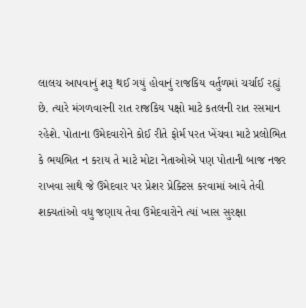લાલચ આપવાનું શરૂ થઈ ગયું હોવાનું રાજકિય વર્તુળમાં ચર્ચાઈ રહ્યું છે. ત્યારે મંગળવારની રાત રાજકિય પક્ષો માટે કતલની રાત રસમાન રહેશે. પોતાના ઉમેદવારોને કોઈ રીતે ફોર્મ પરત ખેંચવા માટે પ્રલોભિત કે ભયભિત ન કરાય તે માટે મોટા નેતાઓએ પણ પોતાની બાજ નજર રાખવા સાથે જે ઉમેદવાર પર પ્રેશર પ્રેક્ટિસ કરવામાં આવે તેવી શક્યતાંઓ વધુ જણાય તેવા ઉમેદવારોને ત્યાં ખાસ સુરક્ષા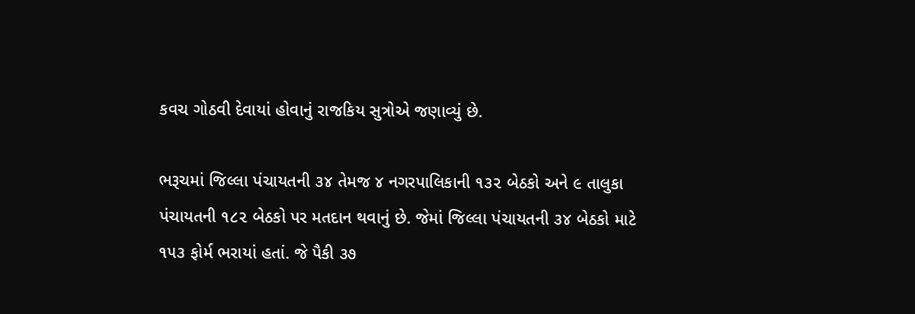કવચ ગોઠવી દેવાયાં હોવાનું રાજકિય સુત્રોએ જણાવ્યું છે.

ભરૂચમાં જિલ્લા પંચાયતની ૩૪ તેમજ ૪ નગરપાલિકાની ૧૩૨ બેઠકો અને ૯ તાલુકા પંચાયતની ૧૮૨ બેઠકો પર મતદાન થવાનું છે. જેમાં જિલ્લા પંચાયતની ૩૪ બેઠકો માટે ૧૫૩ ફોર્મ ભરાયાં હતાં. જે પૈકી ૩૭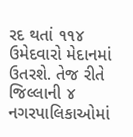રદ થતાં ૧૧૪ ઉમેદવારો મેદાનમાં ઉતરશે. તેજ રીતે જિલ્લાની ૪ નગરપાલિકાઓમાં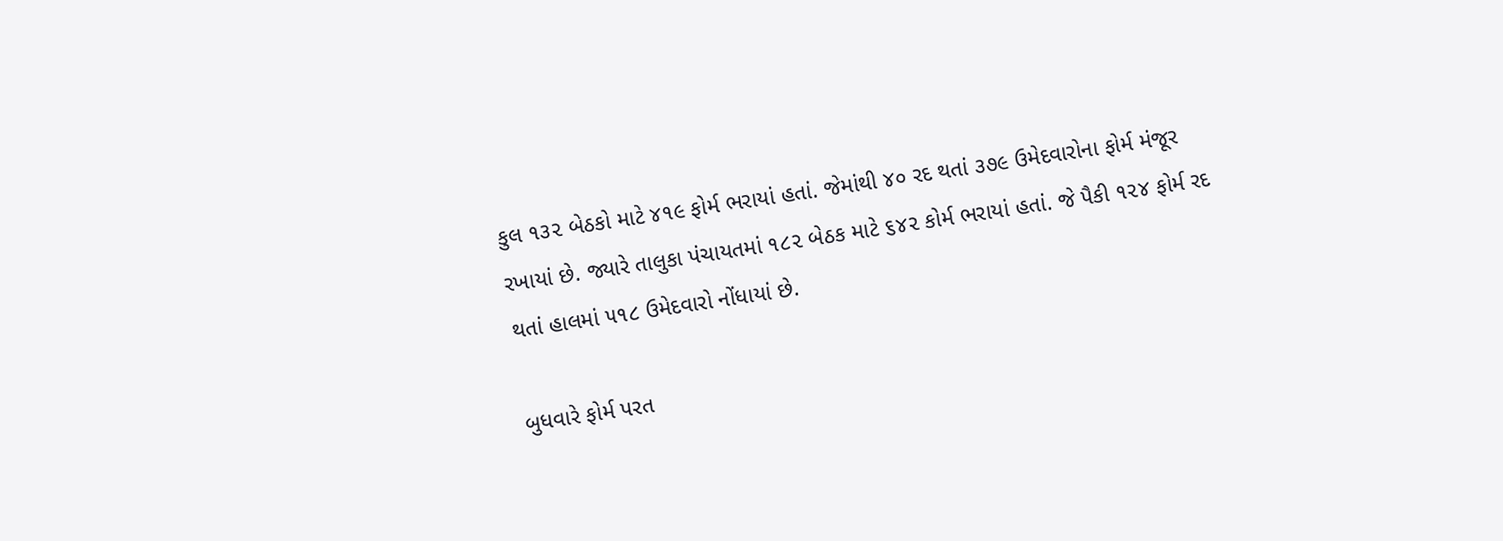કુલ ૧૩૨ બેઠકો માટે ૪૧૯ ફોર્મ ભરાયાં હતાં. જેમાંથી ૪૦ રદ થતાં ૩૭૯ ઉમેદવારોના ફોર્મ મંજૂર રખાયાં છે. જ્યારે તાલુકા પંચાયતમાં ૧૮૨ બેઠક માટે ૬૪૨ કોર્મ ભરાયાં હતાં. જે પૈકી ૧૨૪ ફોર્મ રદ થતાં હાલમાં ૫૧૮ ઉમેદવારો નોંધાયાં છે.

બુધવારે ફોર્મ પરત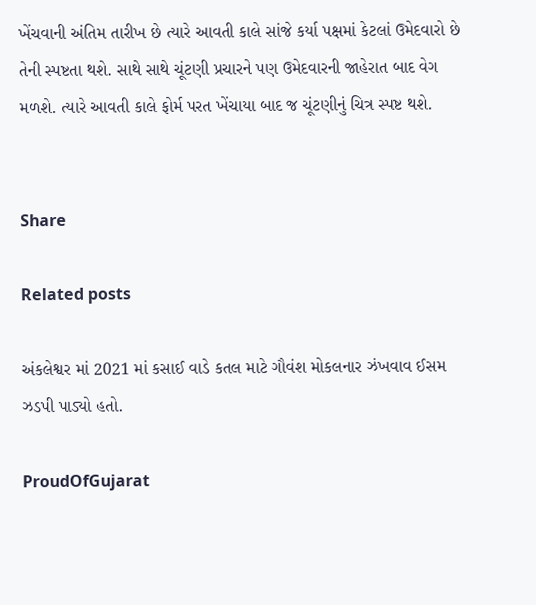ખેંચવાની અંતિમ તારીખ છે ત્યારે આવતી કાલે સાંજે કર્યા પક્ષમાં કેટલાં ઉમેદવારો છે તેની સ્પષ્ટતા થશે. સાથે સાથે ચૂંટણી પ્રચારને પણ ઉમેદવારની જાહેરાત બાદ વેગ મળશે. ત્યારે આવતી કાલે ફોર્મ પરત ખેંચાયા બાદ જ ચૂંટણીનું ચિત્ર સ્પષ્ટ થશે.


Share

Related posts

અંકલેશ્વર માં 2021 માં કસાઈ વાડે કતલ માટે ગૌવંશ મોકલનાર ઝંખવાવ ઈસમ ઝડપી પાડ્યો હતો.

ProudOfGujarat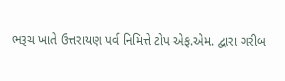ભરૂચ ખાતે ઉત્તરાયણ પર્વ નિમિત્તે ટોપ એફ.એમ. દ્વારા ગરીબ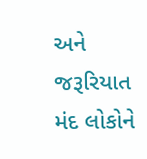અને જરૂરિયાત મંદ લોકોને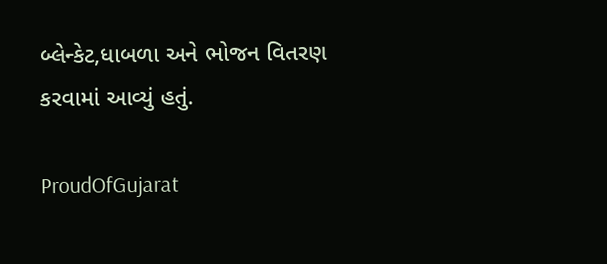બ્લેન્કેટ,ધાબળા અને ભોજન વિતરણ કરવામાં આવ્યું હતું.

ProudOfGujarat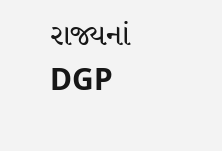રાજ્યનાં DGP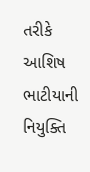તરીકે આશિષ ભાટીયાની નિયુક્તિ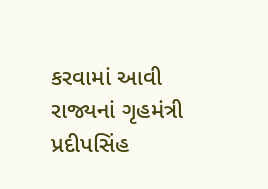કરવામાં આવી રાજ્યનાં ગૃહમંત્રી પ્રદીપસિંહ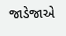જાડેજાએ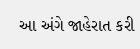આ અંગે જાહેરાત કરી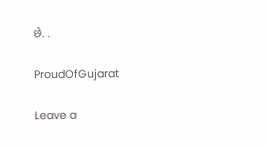છે. .

ProudOfGujarat

Leave a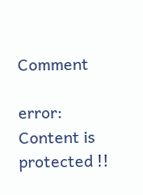Comment

error: Content is protected !!